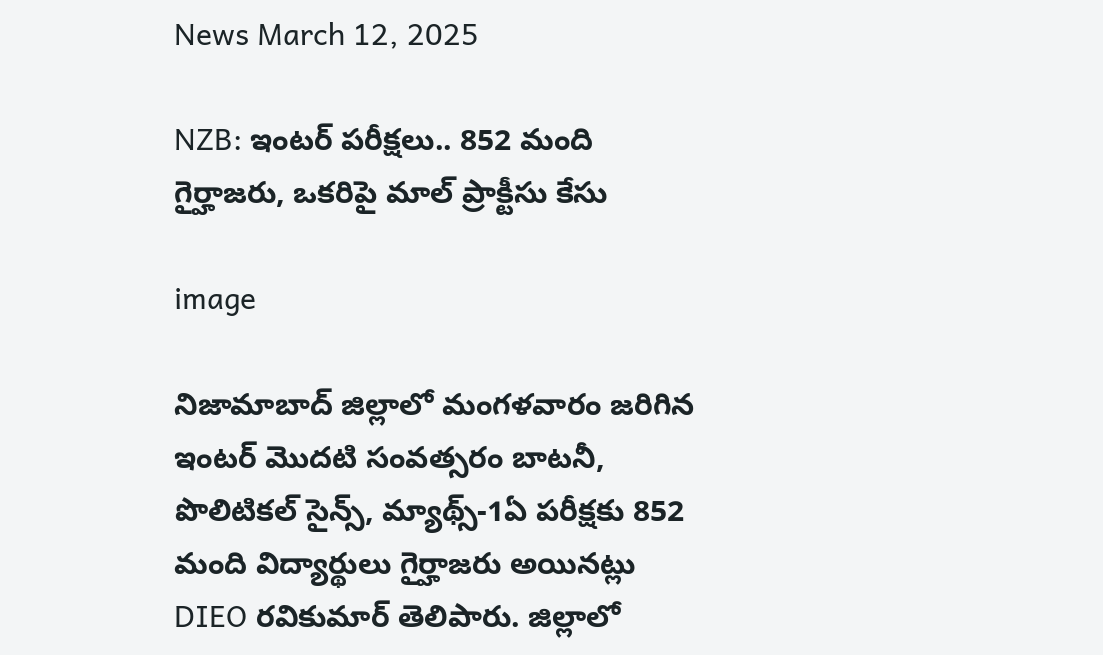News March 12, 2025

NZB: ఇంటర్ పరీక్షలు.. 852 మంది గైర్హాజరు, ఒకరిపై మాల్ ప్రాక్టీసు కేసు

image

నిజామాబాద్ జిల్లాలో మంగళవారం జరిగిన ఇంటర్ మొదటి సంవత్సరం బాటనీ, పొలిటికల్ సైన్స్, మ్యాథ్స్-1ఏ పరీక్షకు 852 మంది విద్యార్థులు గైర్హాజరు అయినట్లు DIEO రవికుమార్ తెలిపారు. జిల్లాలో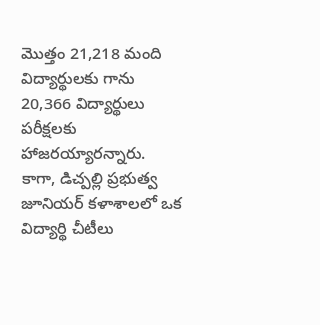మొత్తం 21,218 మంది విద్యార్థులకు గాను 20,366 విద్యార్థులు పరీక్షలకు హాజరయ్యారన్నారు. కాగా, డిచ్పల్లి ప్రభుత్వ జూనియర్ కళాశాలలో ఒక విద్యార్థి చీటీలు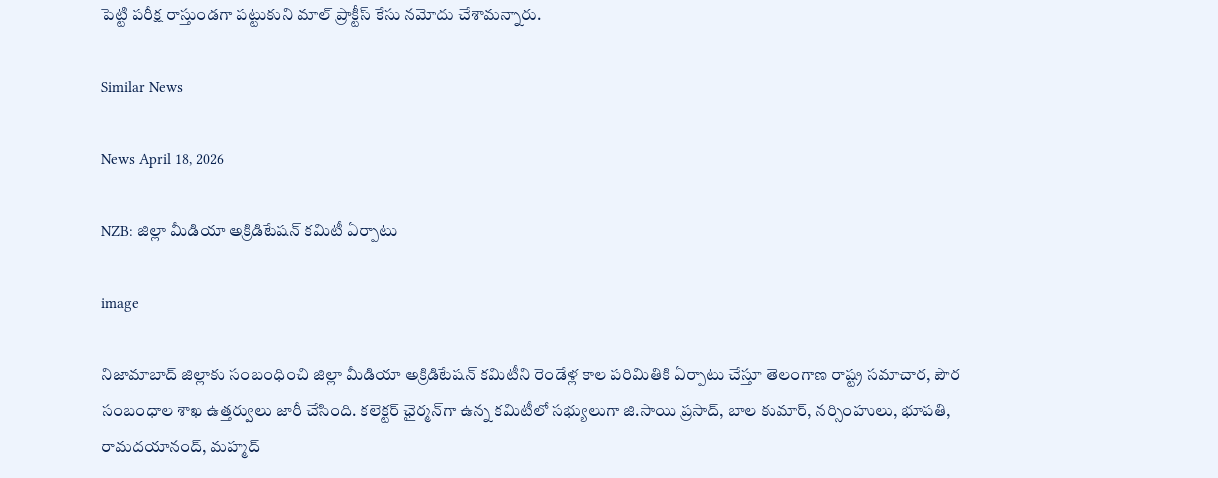పెట్టి పరీక్ష రాస్తుండగా పట్టుకుని మాల్ ప్రాక్టీస్ కేసు నమోదు చేశామన్నారు.

Similar News

News April 18, 2026

NZB: జిల్లా మీడియా అక్రిడిటేషన్ కమిటీ ఏర్పాటు

image

నిజామాబాద్ జిల్లాకు సంబంధించి జిల్లా మీడియా అక్రిడిటేషన్ కమిటీని రెండేళ్ల కాల పరిమితికి ఏర్పాటు చేస్తూ తెలంగాణ రాష్ట్ర సమాచార, పౌర సంబంధాల శాఖ ఉత్తర్వులు జారీ చేసింది. కలెక్టర్ ఛైర్మన్‌గా ఉన్న కమిటీలో సభ్యులుగా జి.సాయి ప్రసాద్, బాల కుమార్, నర్సింహులు, భూపతి, రామదయానంద్, మహ్మద్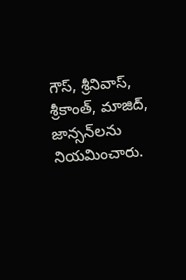గౌస్, శ్రీనివాస్, శ్రీకాంత్, మాజిద్, జాన్సన్‌లను నియమించారు.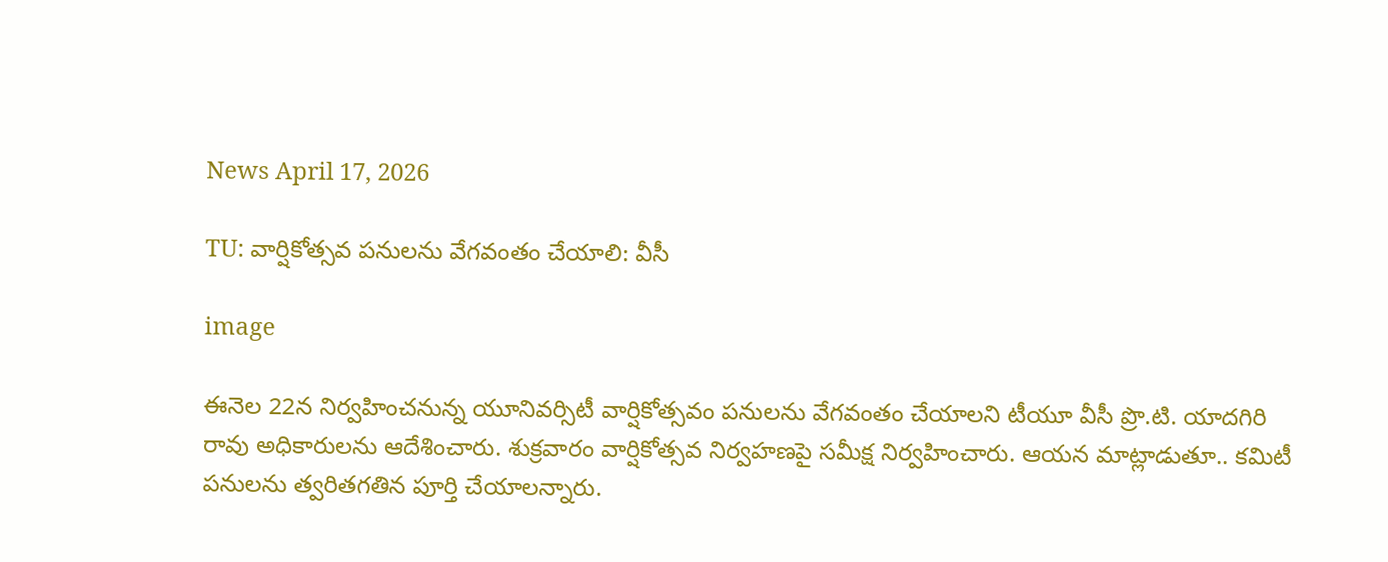News April 17, 2026

TU: వార్షికోత్సవ పనులను వేగవంతం చేయాలి: వీసీ

image

ఈనెల 22న నిర్వహించనున్న యూనివర్సిటీ వార్షికోత్సవం పనులను వేగవంతం చేయాలని టీయూ వీసీ ప్రొ.టి. యాదగిరి రావు అధికారులను ఆదేశించారు. శుక్రవారం వార్షికోత్సవ నిర్వహణపై సమీక్ష నిర్వహించారు. ఆయన మాట్లాడుతూ.. కమిటీ పనులను త్వరితగతిన పూర్తి చేయాలన్నారు.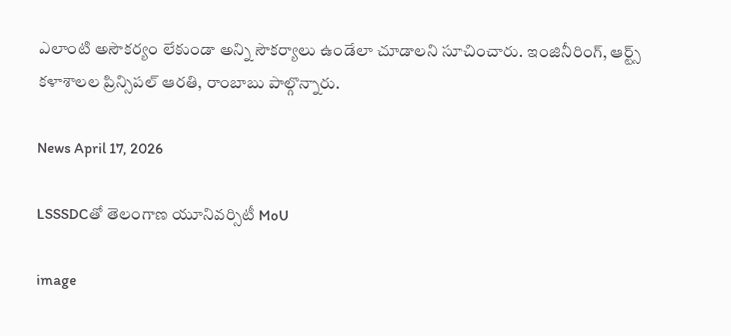ఎలాంటి అసౌకర్యం లేకుండా అన్ని సౌకర్యాలు ఉండేలా చూడాలని సూచించారు. ఇంజినీరింగ్, ఆర్ట్స్ కళాశాలల ప్రిన్సిపల్ ఆరతి, రాంబాబు పాల్గొన్నారు.

News April 17, 2026

LSSSDCతో తెలంగాణ యూనివర్సిటీ MoU

image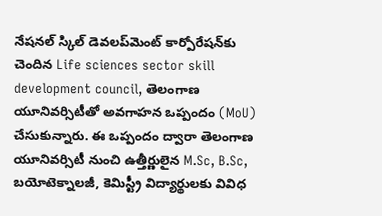నేషనల్ స్కిల్ డెవలప్‌మెంట్ కార్పోరేషన్‌కు చెందిన Life sciences sector skill development council, తెలంగాణ యూనివర్సిటీతో అవగాహన ఒప్పందం (MoU) చేసుకున్నారు. ఈ ఒప్పందం ద్వారా తెలంగాణ యూనివర్సిటీ నుంచి ఉత్తీర్ణులైన M.Sc, B.Sc, బయోటెక్నాలజీ, కెమిస్ట్రీ విద్యార్థులకు వివిధ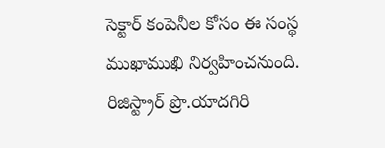సెక్టార్ కంపెనీల కోసం ఈ సంస్థ ముఖాముఖి నిర్వహించనుంది. రిజిస్ట్రార్ ప్రొ.యాదగిరి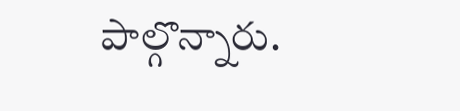పాల్గొన్నారు.